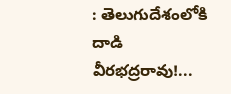: తెలుగుదేశంలోకి దాడి వీరభద్రరావు!...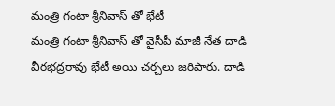మంత్రి గంటా శ్రీనివాస్ తో భేటీ
మంత్రి గంటా శ్రీనివాస్ తో వైసీపీ మాజీ నేత దాడి వీరభద్రరావు భేటీ అయి చర్చలు జరిపారు. దాడి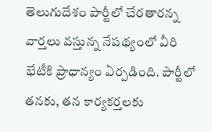తెలుగుదేశం పార్టీలో చేరతారన్న వార్తలు వస్తున్న నేపథ్యంలో వీరి భేటీకి ప్రాధాన్యం ఏర్పడింది. పార్టీలో తనకు, తన కార్యకర్తలకు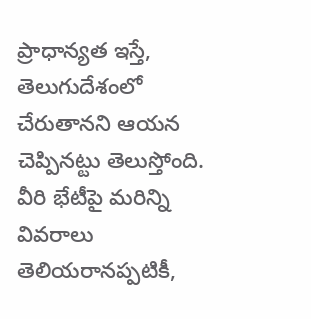ప్రాధాన్యత ఇస్తే, తెలుగుదేశంలో చేరుతానని ఆయన చెప్పినట్టు తెలుస్తోంది. వీరి భేటీపై మరిన్ని వివరాలు తెలియరానప్పటికీ,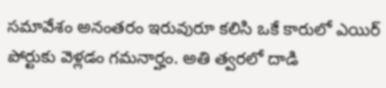సమావేశం అనంతరం ఇరువురూ కలిసి ఒకే కారులో ఎయిర్ పోర్టుకు వెళ్లడం గమనార్హం. అతి త్వరలో దాడి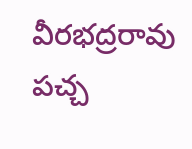వీరభద్రరావు పచ్చ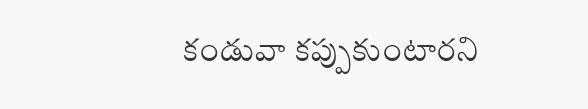కండువా కప్పుకుంటారని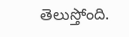తెలుస్తోంది.